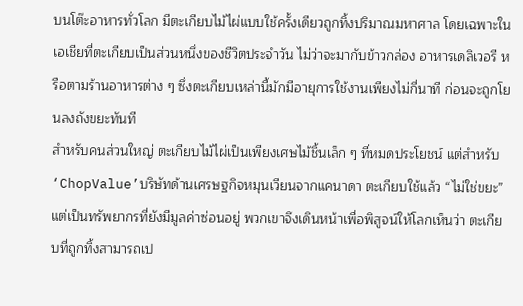บนโต๊ะอาหารทั่วโลก มีตะเกียบไม้ไผ่แบบใช้ครั้งเดียวถูกทิ้งปริมาณมหาศาล โดยเฉพาะในเอเชียที่ตะเกียบเป็นส่วนหนึ่งของชีวิตประจำวัน ไม่ว่าจะมากับข้าวกล่อง อาหารเดลิเวอรี หรือตามร้านอาหารต่าง ๆ ซึ่งตะเกียบเหล่านี้มักมีอายุการใช้งานเพียงไม่กี่นาที ก่อนจะถูกโยนลงถังขยะทันที
สำหรับคนส่วนใหญ่ ตะเกียบไม้ไผ่เป็นเพียงเศษไม้ชิ้นเล็ก ๆ ที่หมดประโยชน์ แต่สำหรับ ‘ChopValue’บริษัทด้านเศรษฐกิจหมุนเวียนจากแคนาดา ตะเกียบใช้แล้ว “ไม่ใช่ขยะ” แต่เป็นทรัพยากรที่ยังมีมูลค่าซ่อนอยู่ พวกเขาจึงเดินหน้าเพื่อพิสูจน์ให้โลกเห็นว่า ตะเกียบที่ถูกทิ้งสามารถเป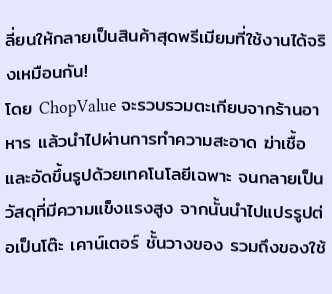ลี่ยนให้กลายเป็นสินค้าสุดพรีเมียมที่ใช้งานได้จริงเหมือนกัน!
โดย ChopValue จะรวบรวมตะเกียบจากร้านอาหาร แล้วนำไปผ่านการทำความสะอาด ฆ่าเชื้อ และอัดขึ้นรูปด้วยเทคโนโลยีเฉพาะ จนกลายเป็นวัสดุที่มีความแข็งแรงสูง จากนั้นนำไปแปรรูปต่อเป็นโต๊ะ เคาน์เตอร์ ชั้นวางของ รวมถึงของใช้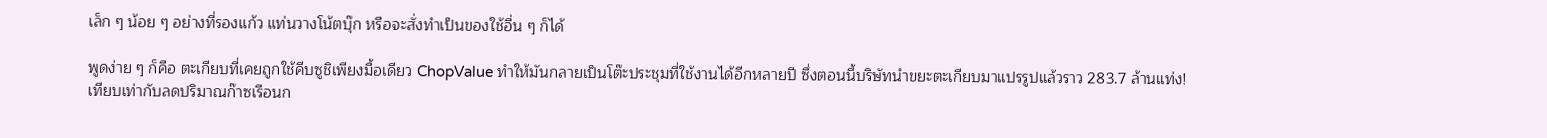เล็ก ๆ น้อย ๆ อย่างที่รองแก้ว แท่นวางโน้ตบุ๊ก หรือจะสั่งทำเป็นของใช้อื่น ๆ ก็ได้

พูดง่าย ๆ ก็คือ ตะเกียบที่เคยถูกใช้คีบซูชิเพียงมื้อเดียว ChopValue ทำให้มันกลายเป็นโต๊ะประชุมที่ใช้งานได้อีกหลายปี ซึ่งตอนนี้บริษัทนำขยะตะเกียบมาแปรรูปแล้วราว 283.7 ล้านแท่ง! เทียบเท่ากับลดปริมาณก๊าซเรือนก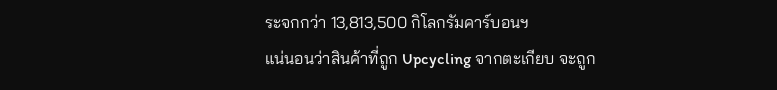ระจกกว่า 13,813,500 กิโลกรัมคาร์บอนฯ
แน่นอนว่าสินค้าที่ถูก Upcycling จากตะเกียบ จะถูก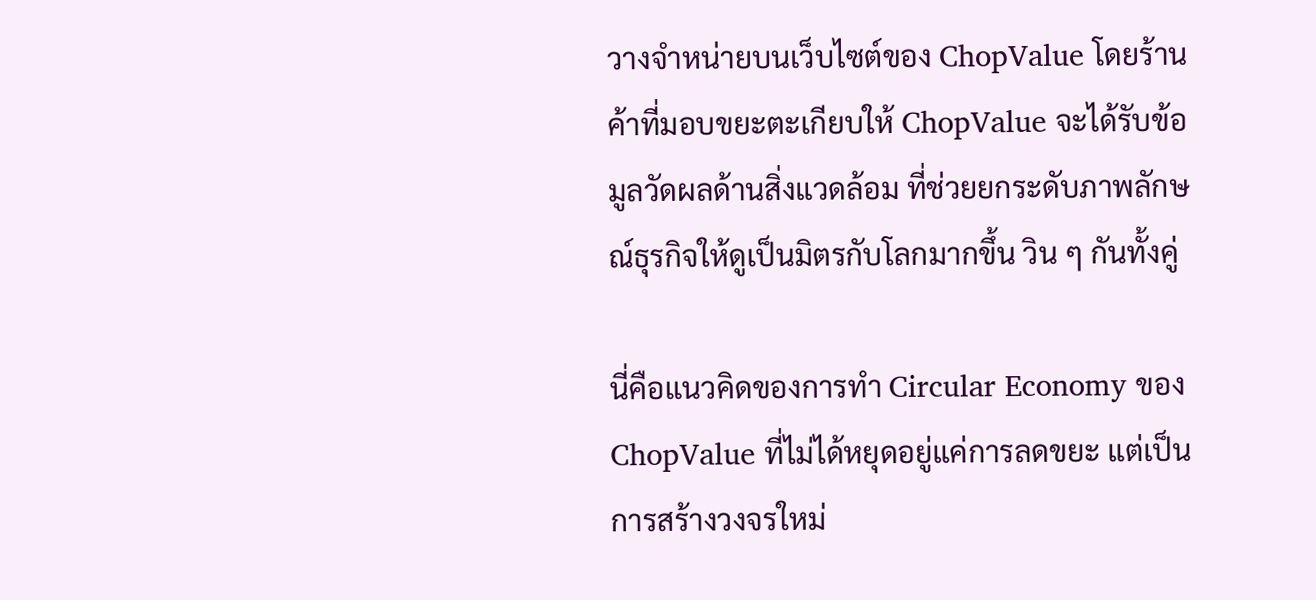วางจำหน่ายบนเว็บไซต์ของ ChopValue โดยร้านค้าที่มอบขยะตะเกียบให้ ChopValue จะได้รับข้อมูลวัดผลด้านสิ่งแวดล้อม ที่ช่วยยกระดับภาพลักษณ์ธุรกิจให้ดูเป็นมิตรกับโลกมากขึ้น วิน ๆ กันทั้งคู่

นี่คือแนวคิดของการทำ Circular Economy ของ ChopValue ที่ไม่ได้หยุดอยู่แค่การลดขยะ แต่เป็นการสร้างวงจรใหม่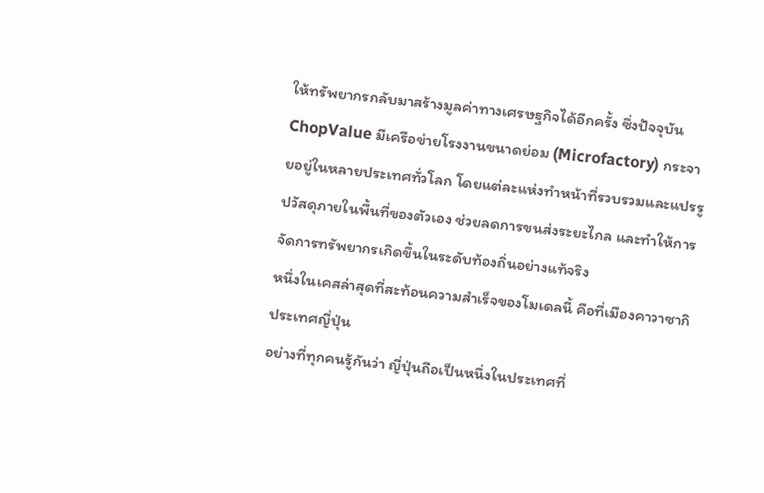ให้ทรัพยากรกลับมาสร้างมูลค่าทางเศรษฐกิจได้อีกครั้ง ซึ่งปัจจุบัน ChopValue มีเครือข่ายโรงงานขนาดย่อม (Microfactory) กระจายอยู่ในหลายประเทศทั่วโลก โดยแต่ละแห่งทำหน้าที่รวบรวมและแปรรูปวัสดุภายในพื้นที่ของตัวเอง ช่วยลดการขนส่งระยะไกล และทำให้การจัดการทรัพยากรเกิดขึ้นในระดับท้องถิ่นอย่างแท้จริง
หนึ่งในเคสล่าสุดที่สะท้อนความสำเร็จของโมเดลนี้ คือที่เมืองคาวาซากิ ประเทศญี่ปุ่น
อย่างที่ทุกคนรู้กันว่า ญี่ปุ่นถือเป็นหนึ่งในประเทศที่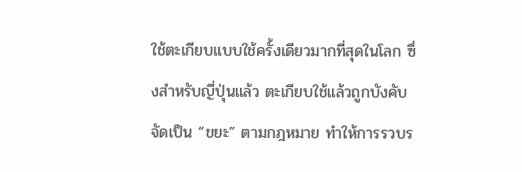ใช้ตะเกียบแบบใช้ครั้งเดียวมากที่สุดในโลก ซึ่งสำหรับญี่ปุ่นแล้ว ตะเกียบใช้แล้วถูกบังคับจัดเป็น “ขยะ” ตามกฎหมาย ทำให้การรวบร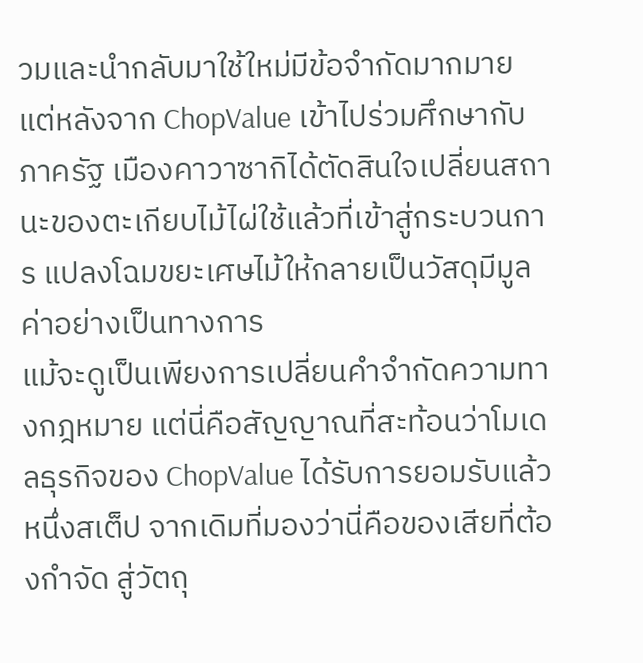วมและนำกลับมาใช้ใหม่มีข้อจำกัดมากมาย แต่หลังจาก ChopValue เข้าไปร่วมศึกษากับภาครัฐ เมืองคาวาซากิได้ตัดสินใจเปลี่ยนสถานะของตะเกียบไม้ไผ่ใช้แล้วที่เข้าสู่กระบวนการ แปลงโฉมขยะเศษไม้ให้กลายเป็นวัสดุมีมูลค่าอย่างเป็นทางการ
แม้จะดูเป็นเพียงการเปลี่ยนคำจำกัดความทางกฎหมาย แต่นี่คือสัญญาณที่สะท้อนว่าโมเดลธุรกิจของ ChopValue ได้รับการยอมรับแล้วหนึ่งสเต็ป จากเดิมที่มองว่านี่คือของเสียที่ต้องกำจัด สู่วัตถุ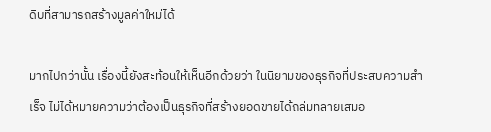ดิบที่สามารถสร้างมูลค่าใหม่ได้

มากไปกว่านั้น เรื่องนี้ยังสะท้อนให้เห็นอีกด้วยว่า ในนิยามของธุรกิจที่ประสบความสำเร็จ ไม่ได้หมายความว่าต้องเป็นธุรกิจที่สร้างยอดขายได้ถล่มทลายเสมอ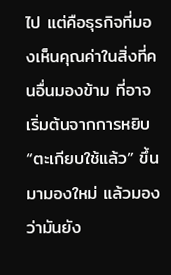ไป แต่คือธุรกิจที่มองเห็นคุณค่าในสิ่งที่คนอื่นมองข้าม ที่อาจเริ่มต้นจากการหยิบ “ตะเกียบใช้แล้ว” ขึ้นมามองใหม่ แล้วมองว่ามันยัง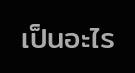เป็นอะไร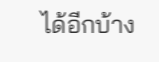ได้อีกบ้าง